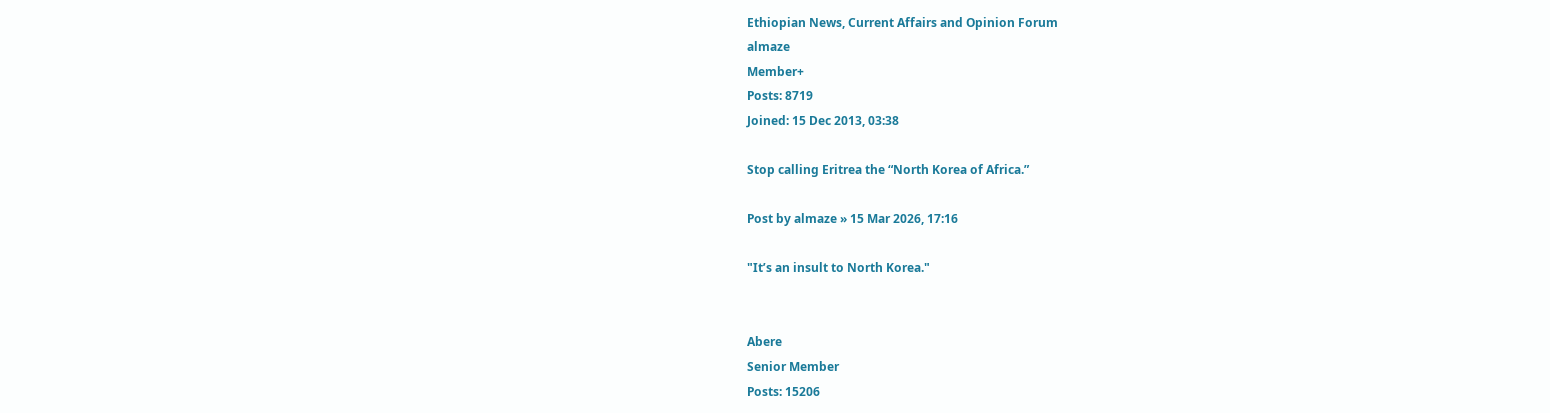Ethiopian News, Current Affairs and Opinion Forum
almaze
Member+
Posts: 8719
Joined: 15 Dec 2013, 03:38

Stop calling Eritrea the “North Korea of Africa.”

Post by almaze » 15 Mar 2026, 17:16

"It’s an insult to North Korea."


Abere
Senior Member
Posts: 15206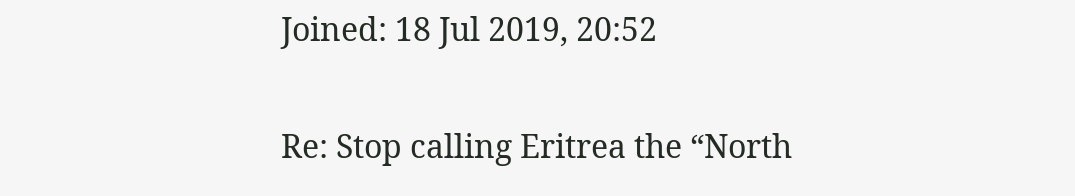Joined: 18 Jul 2019, 20:52

Re: Stop calling Eritrea the “North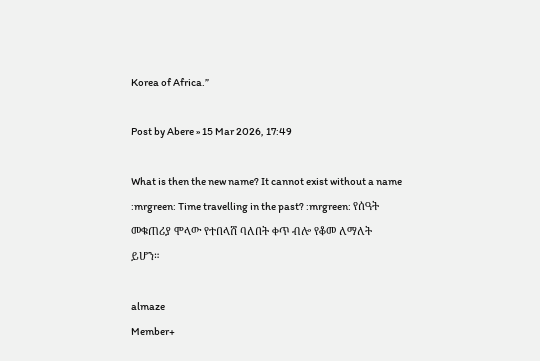Korea of Africa.”

Post by Abere » 15 Mar 2026, 17:49

What is then the new name? It cannot exist without a name :mrgreen: Time travelling in the past? :mrgreen: የሰዓት መቁጠሪያ ሞላው የተበላሸ ባለበት ቀጥ ብሎ የቆመ ለማለት ይሆን።

almaze
Member+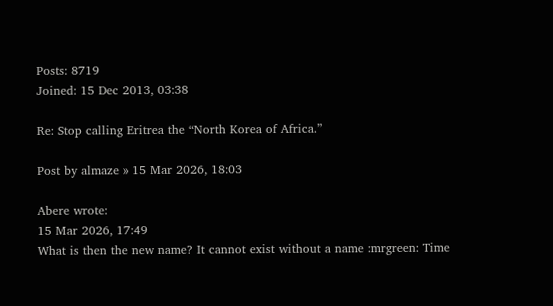Posts: 8719
Joined: 15 Dec 2013, 03:38

Re: Stop calling Eritrea the “North Korea of Africa.”

Post by almaze » 15 Mar 2026, 18:03

Abere wrote:
15 Mar 2026, 17:49
What is then the new name? It cannot exist without a name :mrgreen: Time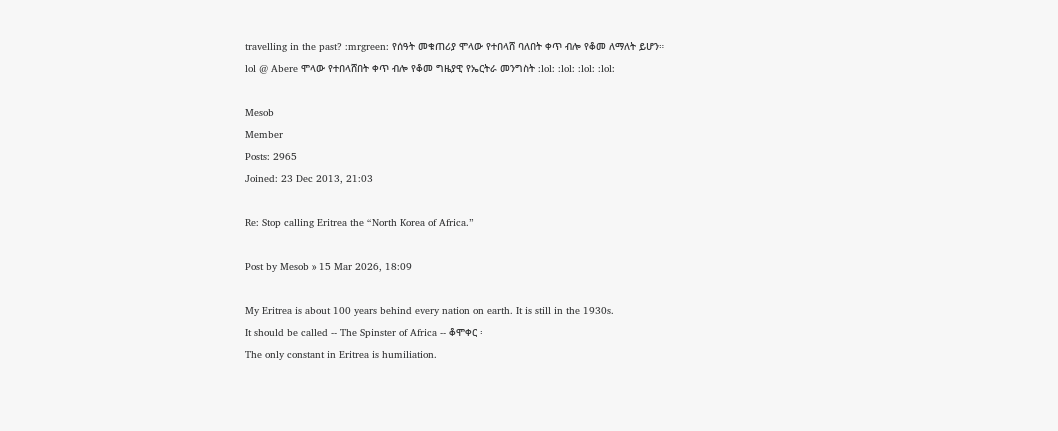travelling in the past? :mrgreen: የሰዓት መቁጠሪያ ሞላው የተበላሸ ባለበት ቀጥ ብሎ የቆመ ለማለት ይሆን።
lol @ Abere ሞላው የተበላሸበት ቀጥ ብሎ የቆመ ግዜያዊ የኤርትራ መንግስት :lol: :lol: :lol: :lol:

Mesob
Member
Posts: 2965
Joined: 23 Dec 2013, 21:03

Re: Stop calling Eritrea the “North Korea of Africa.”

Post by Mesob » 15 Mar 2026, 18:09

My Eritrea is about 100 years behind every nation on earth. It is still in the 1930s.
It should be called -- The Spinster of Africa -- ቆሞቀር ፡
The only constant in Eritrea is humiliation.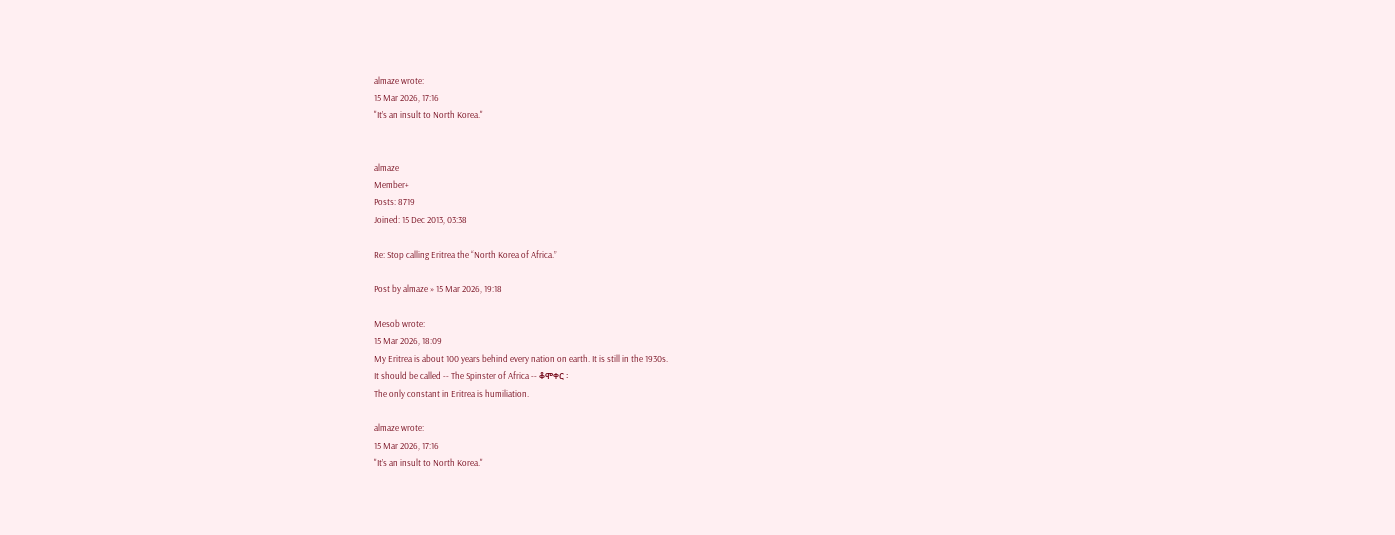almaze wrote:
15 Mar 2026, 17:16
"It’s an insult to North Korea."


almaze
Member+
Posts: 8719
Joined: 15 Dec 2013, 03:38

Re: Stop calling Eritrea the “North Korea of Africa.”

Post by almaze » 15 Mar 2026, 19:18

Mesob wrote:
15 Mar 2026, 18:09
My Eritrea is about 100 years behind every nation on earth. It is still in the 1930s.
It should be called -- The Spinster of Africa -- ቆሞቀር ፡
The only constant in Eritrea is humiliation.

almaze wrote:
15 Mar 2026, 17:16
"It’s an insult to North Korea."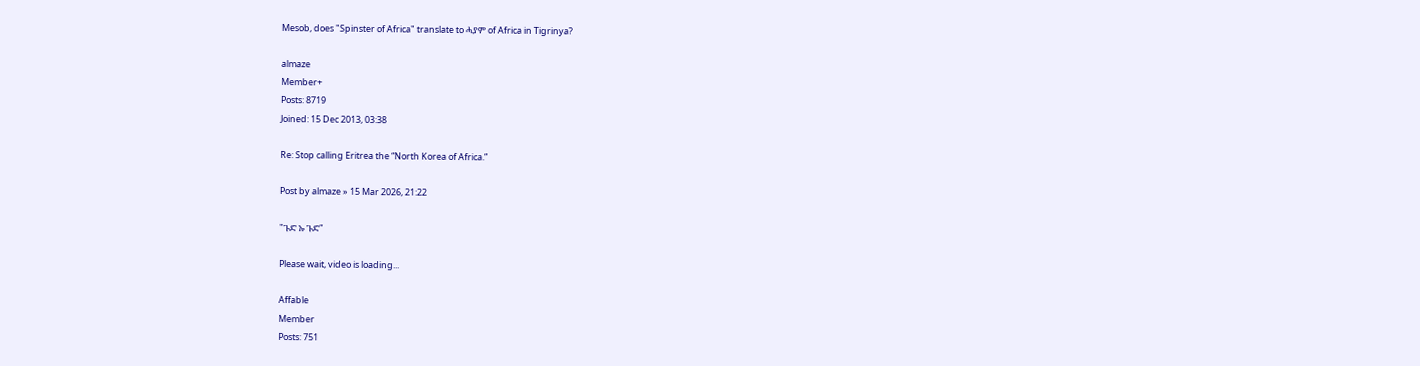Mesob, does "Spinster of Africa" translate to ሓያም of Africa in Tigrinya?

almaze
Member+
Posts: 8719
Joined: 15 Dec 2013, 03:38

Re: Stop calling Eritrea the “North Korea of Africa.”

Post by almaze » 15 Mar 2026, 21:22

"ጉድ ኡ ጉድ"

Please wait, video is loading...

Affable
Member
Posts: 751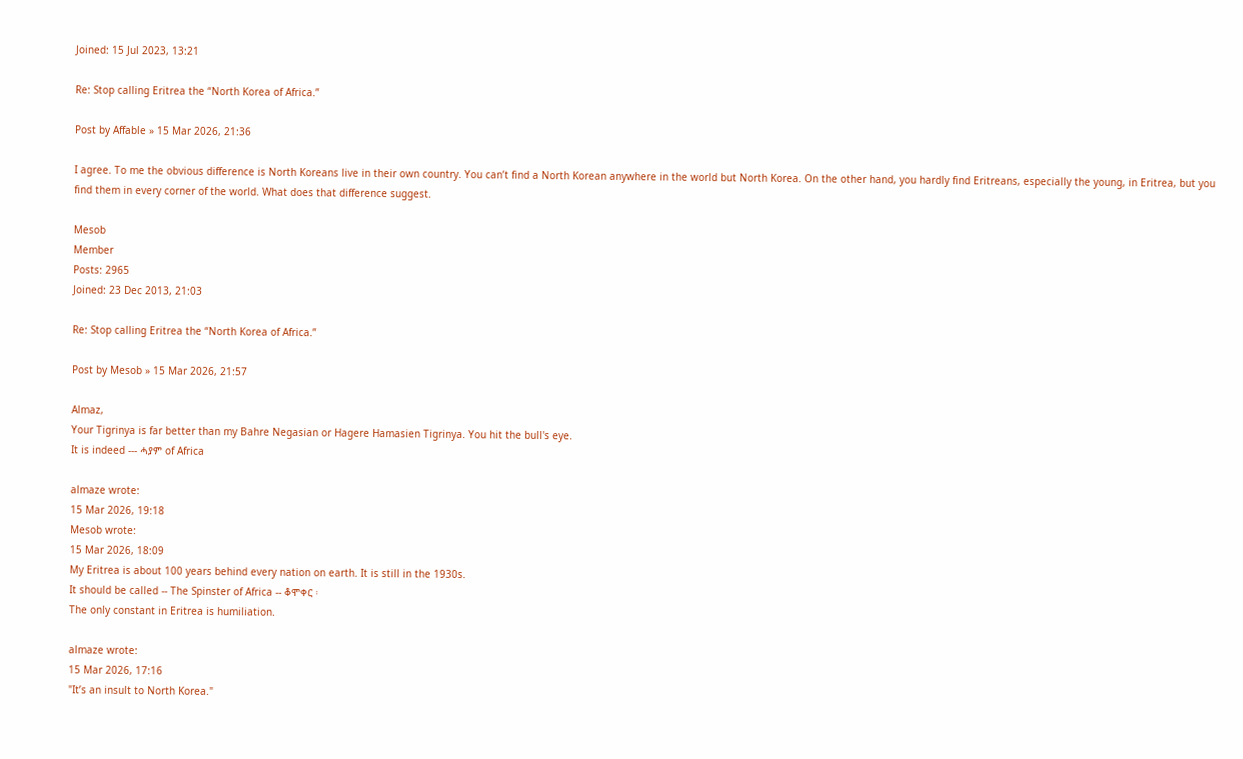Joined: 15 Jul 2023, 13:21

Re: Stop calling Eritrea the “North Korea of Africa.”

Post by Affable » 15 Mar 2026, 21:36

I agree. To me the obvious difference is North Koreans live in their own country. You can’t find a North Korean anywhere in the world but North Korea. On the other hand, you hardly find Eritreans, especially the young, in Eritrea, but you find them in every corner of the world. What does that difference suggest.

Mesob
Member
Posts: 2965
Joined: 23 Dec 2013, 21:03

Re: Stop calling Eritrea the “North Korea of Africa.”

Post by Mesob » 15 Mar 2026, 21:57

Almaz,
Your Tigrinya is far better than my Bahre Negasian or Hagere Hamasien Tigrinya. You hit the bull's eye.
It is indeed --- ሓያም of Africa

almaze wrote:
15 Mar 2026, 19:18
Mesob wrote:
15 Mar 2026, 18:09
My Eritrea is about 100 years behind every nation on earth. It is still in the 1930s.
It should be called -- The Spinster of Africa -- ቆሞቀር ፡
The only constant in Eritrea is humiliation.

almaze wrote:
15 Mar 2026, 17:16
"It’s an insult to North Korea."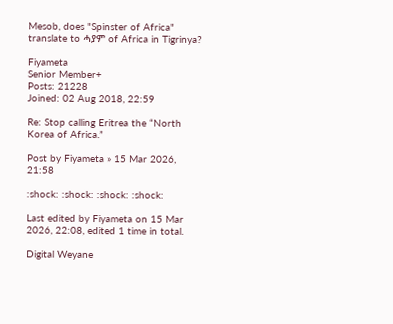Mesob, does "Spinster of Africa" translate to ሓያም of Africa in Tigrinya?

Fiyameta
Senior Member+
Posts: 21228
Joined: 02 Aug 2018, 22:59

Re: Stop calling Eritrea the “North Korea of Africa.”

Post by Fiyameta » 15 Mar 2026, 21:58

:shock: :shock: :shock: :shock:

Last edited by Fiyameta on 15 Mar 2026, 22:08, edited 1 time in total.

Digital Weyane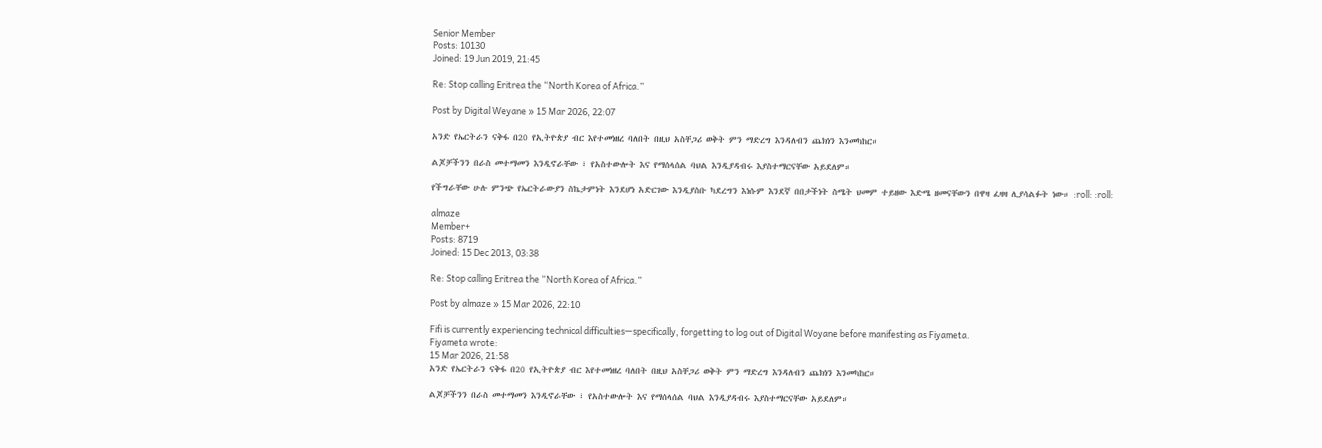Senior Member
Posts: 10130
Joined: 19 Jun 2019, 21:45

Re: Stop calling Eritrea the “North Korea of Africa.”

Post by Digital Weyane » 15 Mar 2026, 22:07

አንድ የኤርትራን ናቅፋ በ20 የኢትዮጵያ ብር እየተመነዘረ ባለበት በዚህ አስቸጋሪ ወቅት ምን ማድረግ እንዳለብን ጨክነን እንመካከር።

ልጆቻችንን በራስ መተማመን እንዲኖራቸው ፣ የአስተውሎት እና የማሰላሰል ባህል እንዲያዳብሩ እያስተማርናቸው አይደለም።

የችግራቸው ሁሉ ምንጭ የኤርትራውያን ስኬታምነት እንደሆነ አድርገው እንዲያስቡ ካደረግን እነሱም እንደኛ በበታችነት ስሜት ህመም ተይዘው እድሜ ዘመናቸውን በዋዛ ፈዛዛ ሊያሳልፉት ነው። :roll: :roll:

almaze
Member+
Posts: 8719
Joined: 15 Dec 2013, 03:38

Re: Stop calling Eritrea the “North Korea of Africa.”

Post by almaze » 15 Mar 2026, 22:10

Fifi is currently experiencing technical difficulties—specifically, forgetting to log out of Digital Woyane before manifesting as Fiyameta.
Fiyameta wrote:
15 Mar 2026, 21:58
አንድ የኤርትራን ናቅፋ በ20 የኢትዮጵያ ብር እየተመነዘረ ባለበት በዚህ አስቸጋሪ ወቅት ምን ማድረግ እንዳለብን ጨክነን እንመካከር።

ልጆቻችንን በራስ መተማመን እንዲኖራቸው ፣ የአስተውሎት እና የማሰላሰል ባህል እንዲያዳብሩ እያስተማርናቸው አይደለም።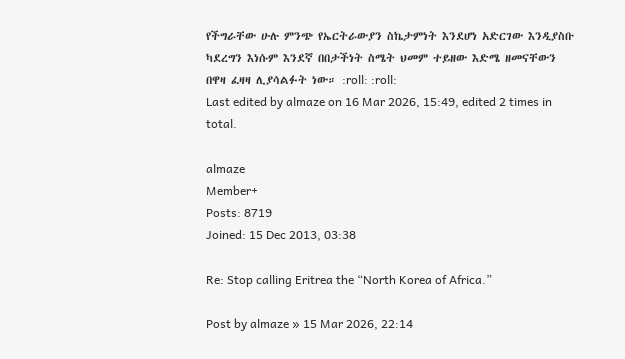የችግራቸው ሁሉ ምንጭ የኤርትራውያን ስኬታምነት እንደሆነ አድርገው እንዲያስቡ ካደረግን እነሱም እንደኛ በበታችነት ስሜት ህመም ተይዘው እድሜ ዘመናቸውን በዋዛ ፈዛዛ ሊያሳልፉት ነው። :roll: :roll:
Last edited by almaze on 16 Mar 2026, 15:49, edited 2 times in total.

almaze
Member+
Posts: 8719
Joined: 15 Dec 2013, 03:38

Re: Stop calling Eritrea the “North Korea of Africa.”

Post by almaze » 15 Mar 2026, 22:14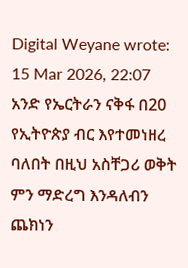Digital Weyane wrote:
15 Mar 2026, 22:07
አንድ የኤርትራን ናቅፋ በ20 የኢትዮጵያ ብር እየተመነዘረ ባለበት በዚህ አስቸጋሪ ወቅት ምን ማድረግ እንዳለብን ጨክነን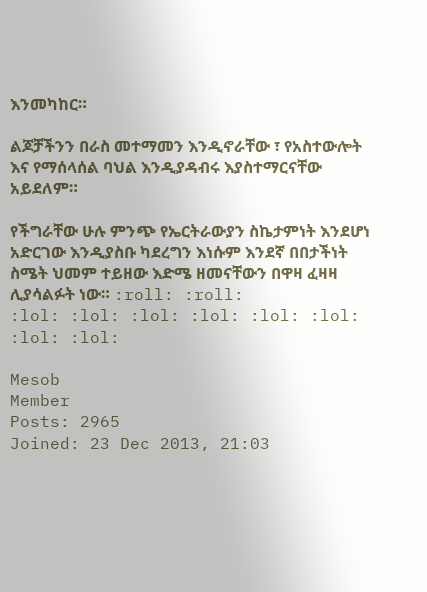እንመካከር።

ልጆቻችንን በራስ መተማመን እንዲኖራቸው ፣ የአስተውሎት እና የማሰላሰል ባህል እንዲያዳብሩ እያስተማርናቸው አይደለም።

የችግራቸው ሁሉ ምንጭ የኤርትራውያን ስኬታምነት እንደሆነ አድርገው እንዲያስቡ ካደረግን እነሱም እንደኛ በበታችነት ስሜት ህመም ተይዘው እድሜ ዘመናቸውን በዋዛ ፈዛዛ ሊያሳልፉት ነው። :roll: :roll:
:lol: :lol: :lol: :lol: :lol: :lol: :lol: :lol:

Mesob
Member
Posts: 2965
Joined: 23 Dec 2013, 21:03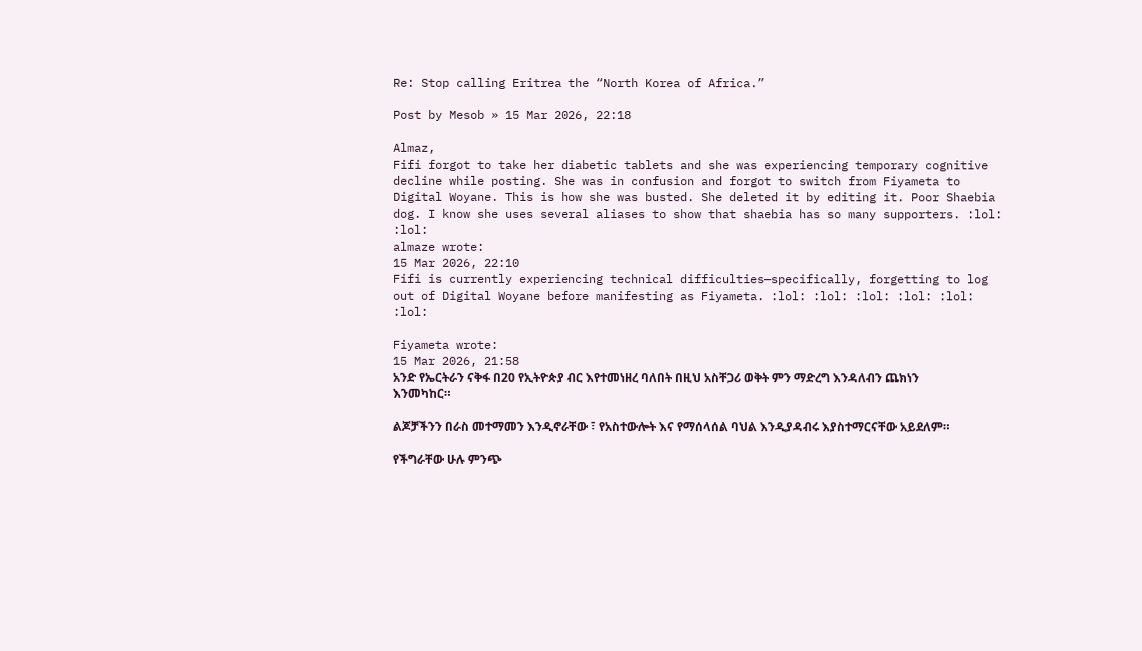Re: Stop calling Eritrea the “North Korea of Africa.”

Post by Mesob » 15 Mar 2026, 22:18

Almaz,
Fifi forgot to take her diabetic tablets and she was experiencing temporary cognitive decline while posting. She was in confusion and forgot to switch from Fiyameta to Digital Woyane. This is how she was busted. She deleted it by editing it. Poor Shaebia dog. I know she uses several aliases to show that shaebia has so many supporters. :lol: :lol:
almaze wrote:
15 Mar 2026, 22:10
Fifi is currently experiencing technical difficulties—specifically, forgetting to log out of Digital Woyane before manifesting as Fiyameta. :lol: :lol: :lol: :lol: :lol: :lol:

Fiyameta wrote:
15 Mar 2026, 21:58
አንድ የኤርትራን ናቅፋ በ20 የኢትዮጵያ ብር እየተመነዘረ ባለበት በዚህ አስቸጋሪ ወቅት ምን ማድረግ እንዳለብን ጨክነን እንመካከር።

ልጆቻችንን በራስ መተማመን እንዲኖራቸው ፣ የአስተውሎት እና የማሰላሰል ባህል እንዲያዳብሩ እያስተማርናቸው አይደለም።

የችግራቸው ሁሉ ምንጭ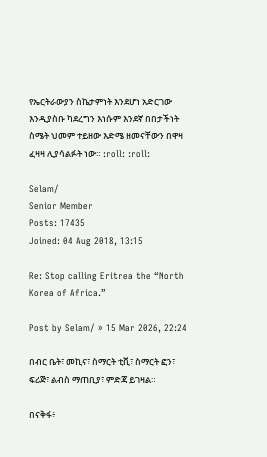የኤርትራውያን ስኬታምነት እንደሆነ አድርገው እንዲያስቡ ካደረግን እነሱም እንደኛ በበታችነት ስሜት ህመም ተይዘው እድሜ ዘመናቸውን በዋዛ ፈዛዛ ሊያሳልፉት ነው። :roll: :roll:

Selam/
Senior Member
Posts: 17435
Joined: 04 Aug 2018, 13:15

Re: Stop calling Eritrea the “North Korea of Africa.”

Post by Selam/ » 15 Mar 2026, 22:24

በብር ቤት፣ መኪና፣ ስማርት ቲቪ፣ ስማርት ፎን፣ ፍሪጅ፣ ልብስ ማጠቢያ፣ ምድጃ ይገዛል።

በናቅፋ፥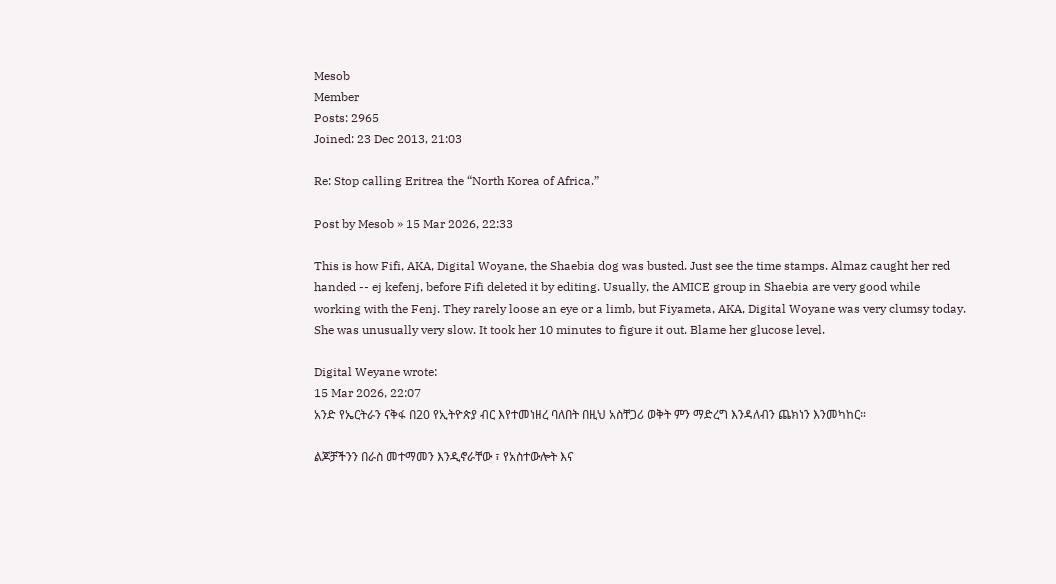Mesob
Member
Posts: 2965
Joined: 23 Dec 2013, 21:03

Re: Stop calling Eritrea the “North Korea of Africa.”

Post by Mesob » 15 Mar 2026, 22:33

This is how Fifi, AKA, Digital Woyane, the Shaebia dog was busted. Just see the time stamps. Almaz caught her red handed -- ej kefenj, before Fifi deleted it by editing. Usually, the AMICE group in Shaebia are very good while working with the Fenj. They rarely loose an eye or a limb, but Fiyameta, AKA, Digital Woyane was very clumsy today. She was unusually very slow. It took her 10 minutes to figure it out. Blame her glucose level.

Digital Weyane wrote:
15 Mar 2026, 22:07
አንድ የኤርትራን ናቅፋ በ20 የኢትዮጵያ ብር እየተመነዘረ ባለበት በዚህ አስቸጋሪ ወቅት ምን ማድረግ እንዳለብን ጨክነን እንመካከር።

ልጆቻችንን በራስ መተማመን እንዲኖራቸው ፣ የአስተውሎት እና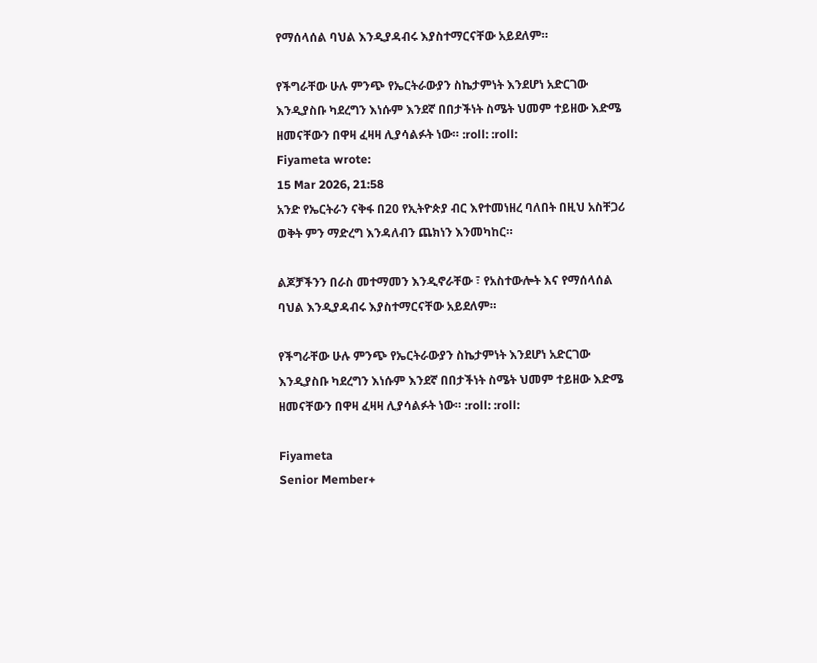የማሰላሰል ባህል እንዲያዳብሩ እያስተማርናቸው አይደለም።

የችግራቸው ሁሉ ምንጭ የኤርትራውያን ስኬታምነት እንደሆነ አድርገው እንዲያስቡ ካደረግን እነሱም እንደኛ በበታችነት ስሜት ህመም ተይዘው እድሜ ዘመናቸውን በዋዛ ፈዛዛ ሊያሳልፉት ነው። :roll: :roll:
Fiyameta wrote:
15 Mar 2026, 21:58
አንድ የኤርትራን ናቅፋ በ20 የኢትዮጵያ ብር እየተመነዘረ ባለበት በዚህ አስቸጋሪ ወቅት ምን ማድረግ እንዳለብን ጨክነን እንመካከር።

ልጆቻችንን በራስ መተማመን እንዲኖራቸው ፣ የአስተውሎት እና የማሰላሰል ባህል እንዲያዳብሩ እያስተማርናቸው አይደለም።

የችግራቸው ሁሉ ምንጭ የኤርትራውያን ስኬታምነት እንደሆነ አድርገው እንዲያስቡ ካደረግን እነሱም እንደኛ በበታችነት ስሜት ህመም ተይዘው እድሜ ዘመናቸውን በዋዛ ፈዛዛ ሊያሳልፉት ነው። :roll: :roll:

Fiyameta
Senior Member+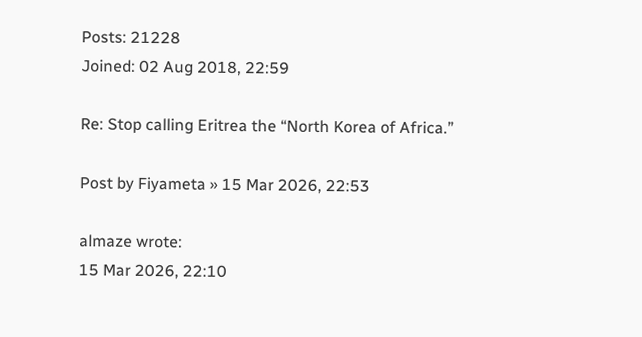Posts: 21228
Joined: 02 Aug 2018, 22:59

Re: Stop calling Eritrea the “North Korea of Africa.”

Post by Fiyameta » 15 Mar 2026, 22:53

almaze wrote:
15 Mar 2026, 22:10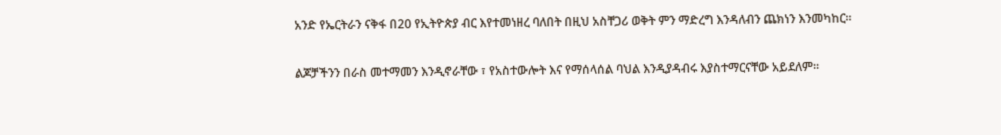አንድ የኤርትራን ናቅፋ በ20 የኢትዮጵያ ብር እየተመነዘረ ባለበት በዚህ አስቸጋሪ ወቅት ምን ማድረግ እንዳለብን ጨክነን እንመካከር።

ልጆቻችንን በራስ መተማመን እንዲኖራቸው ፣ የአስተውሎት እና የማሰላሰል ባህል እንዲያዳብሩ እያስተማርናቸው አይደለም።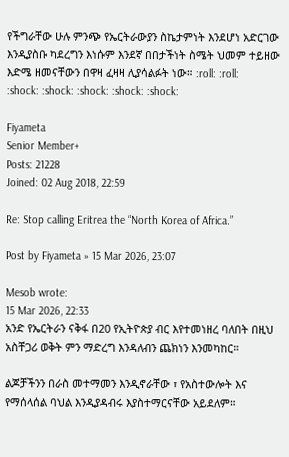የችግራቸው ሁሉ ምንጭ የኤርትራውያን ስኬታምነት እንደሆነ አድርገው እንዲያስቡ ካደረግን እነሱም እንደኛ በበታችነት ስሜት ህመም ተይዘው እድሜ ዘመናቸውን በዋዛ ፈዛዛ ሊያሳልፉት ነው። :roll: :roll:
:shock: :shock: :shock: :shock: :shock:

Fiyameta
Senior Member+
Posts: 21228
Joined: 02 Aug 2018, 22:59

Re: Stop calling Eritrea the “North Korea of Africa.”

Post by Fiyameta » 15 Mar 2026, 23:07

Mesob wrote:
15 Mar 2026, 22:33
አንድ የኤርትራን ናቅፋ በ20 የኢትዮጵያ ብር እየተመነዘረ ባለበት በዚህ አስቸጋሪ ወቅት ምን ማድረግ እንዳለብን ጨክነን እንመካከር።

ልጆቻችንን በራስ መተማመን እንዲኖራቸው ፣ የአስተውሎት እና የማሰላሰል ባህል እንዲያዳብሩ እያስተማርናቸው አይደለም።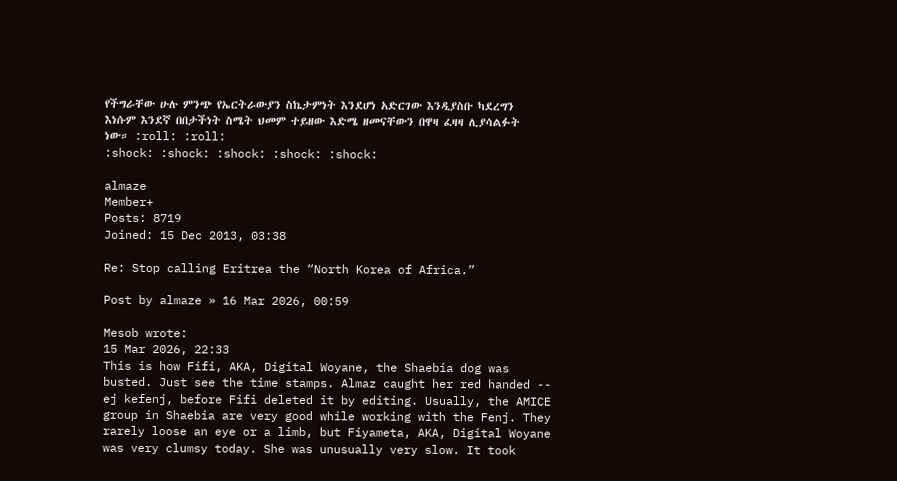የችግራቸው ሁሉ ምንጭ የኤርትራውያን ስኬታምነት እንደሆነ አድርገው እንዲያስቡ ካደረግን እነሱም እንደኛ በበታችነት ስሜት ህመም ተይዘው እድሜ ዘመናቸውን በዋዛ ፈዛዛ ሊያሳልፉት ነው። :roll: :roll:
:shock: :shock: :shock: :shock: :shock:

almaze
Member+
Posts: 8719
Joined: 15 Dec 2013, 03:38

Re: Stop calling Eritrea the “North Korea of Africa.”

Post by almaze » 16 Mar 2026, 00:59

Mesob wrote:
15 Mar 2026, 22:33
This is how Fifi, AKA, Digital Woyane, the Shaebia dog was busted. Just see the time stamps. Almaz caught her red handed -- ej kefenj, before Fifi deleted it by editing. Usually, the AMICE group in Shaebia are very good while working with the Fenj. They rarely loose an eye or a limb, but Fiyameta, AKA, Digital Woyane was very clumsy today. She was unusually very slow. It took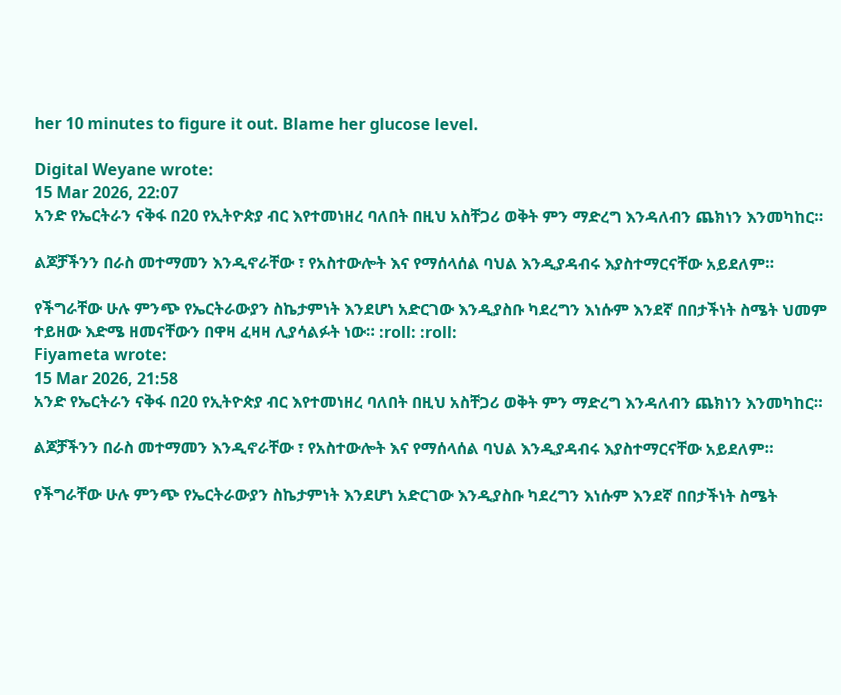her 10 minutes to figure it out. Blame her glucose level.

Digital Weyane wrote:
15 Mar 2026, 22:07
አንድ የኤርትራን ናቅፋ በ20 የኢትዮጵያ ብር እየተመነዘረ ባለበት በዚህ አስቸጋሪ ወቅት ምን ማድረግ እንዳለብን ጨክነን እንመካከር።

ልጆቻችንን በራስ መተማመን እንዲኖራቸው ፣ የአስተውሎት እና የማሰላሰል ባህል እንዲያዳብሩ እያስተማርናቸው አይደለም።

የችግራቸው ሁሉ ምንጭ የኤርትራውያን ስኬታምነት እንደሆነ አድርገው እንዲያስቡ ካደረግን እነሱም እንደኛ በበታችነት ስሜት ህመም ተይዘው እድሜ ዘመናቸውን በዋዛ ፈዛዛ ሊያሳልፉት ነው። :roll: :roll:
Fiyameta wrote:
15 Mar 2026, 21:58
አንድ የኤርትራን ናቅፋ በ20 የኢትዮጵያ ብር እየተመነዘረ ባለበት በዚህ አስቸጋሪ ወቅት ምን ማድረግ እንዳለብን ጨክነን እንመካከር።

ልጆቻችንን በራስ መተማመን እንዲኖራቸው ፣ የአስተውሎት እና የማሰላሰል ባህል እንዲያዳብሩ እያስተማርናቸው አይደለም።

የችግራቸው ሁሉ ምንጭ የኤርትራውያን ስኬታምነት እንደሆነ አድርገው እንዲያስቡ ካደረግን እነሱም እንደኛ በበታችነት ስሜት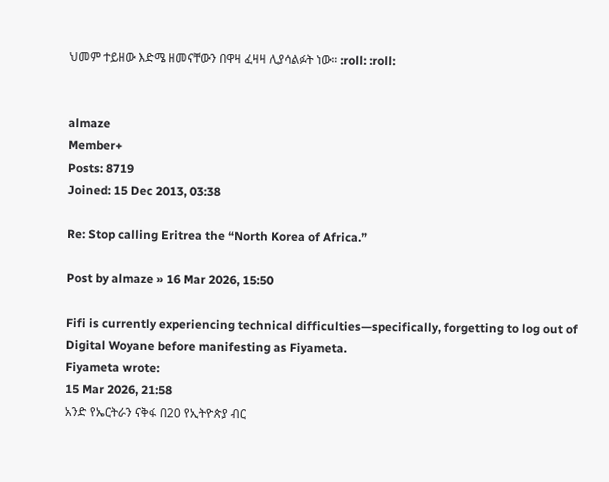ህመም ተይዘው እድሜ ዘመናቸውን በዋዛ ፈዛዛ ሊያሳልፉት ነው። :roll: :roll:


almaze
Member+
Posts: 8719
Joined: 15 Dec 2013, 03:38

Re: Stop calling Eritrea the “North Korea of Africa.”

Post by almaze » 16 Mar 2026, 15:50

Fifi is currently experiencing technical difficulties—specifically, forgetting to log out of Digital Woyane before manifesting as Fiyameta.
Fiyameta wrote:
15 Mar 2026, 21:58
አንድ የኤርትራን ናቅፋ በ20 የኢትዮጵያ ብር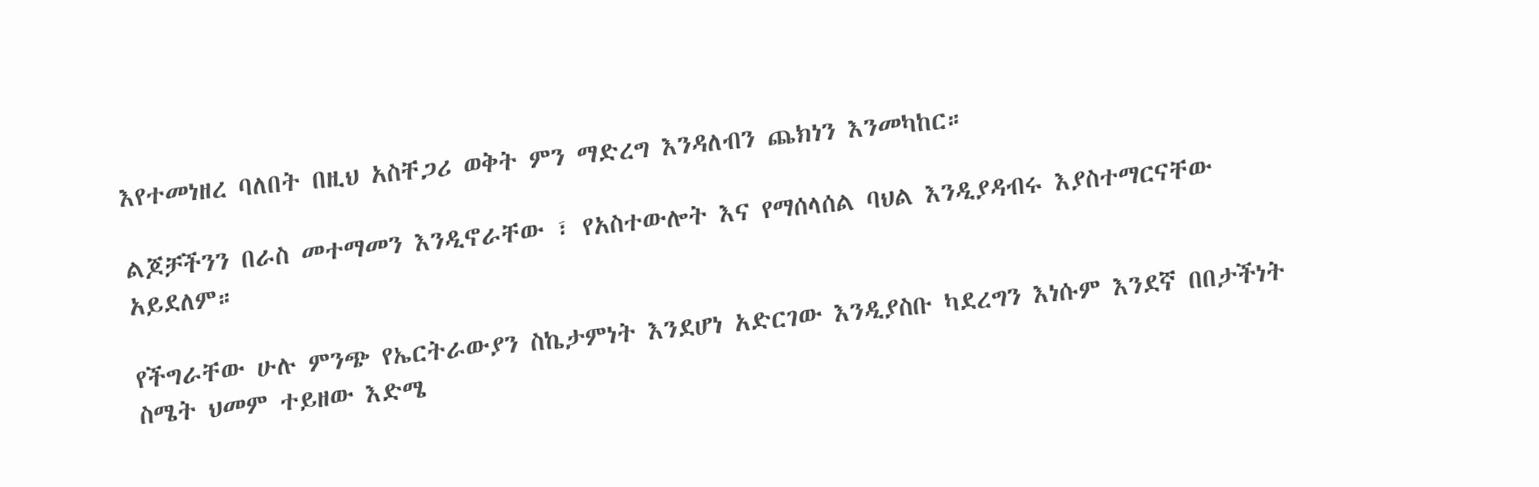እየተመነዘረ ባለበት በዚህ አስቸጋሪ ወቅት ምን ማድረግ እንዳለብን ጨክነን እንመካከር።

ልጆቻችንን በራስ መተማመን እንዲኖራቸው ፣ የአስተውሎት እና የማሰላሰል ባህል እንዲያዳብሩ እያስተማርናቸው አይደለም።

የችግራቸው ሁሉ ምንጭ የኤርትራውያን ስኬታምነት እንደሆነ አድርገው እንዲያስቡ ካደረግን እነሱም እንደኛ በበታችነት ስሜት ህመም ተይዘው እድሜ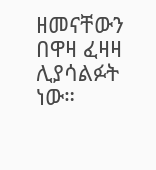ዘመናቸውን በዋዛ ፈዛዛ ሊያሳልፉት ነው።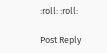:roll: :roll:

Post Reply